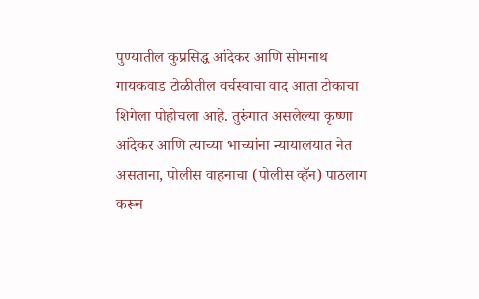पुण्यातील कुप्रसिद्ध आंदेकर आणि सोमनाथ गायकवाड टोळीतील वर्चस्वाचा वाद आता टोकाचा शिगेला पोहोचला आहे. तुरुंगात असलेल्या कृष्णा आंदेकर आणि त्याच्या भाच्यांना न्यायालयात नेत असताना, पोलीस वाहनाचा (पोलीस व्हॅन) पाठलाग करून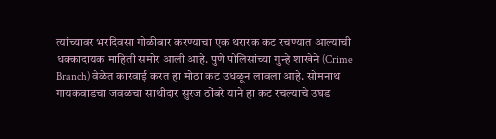त्यांच्यावर भरदिवसा गोळीबार करण्याचा एक थरारक कट रचण्यात आल्याची धक्कादायक माहिती समोर आली आहे. पुणे पोलिसांच्या गुन्हे शाखेने (Crime Branch) वेळेत कारवाई करत हा मोठा कट उधळून लावला आहे. सोमनाथ गायकवाडचा जवळचा साथीदार सुरज ठोंबरे याने हा कट रचल्याचे उघड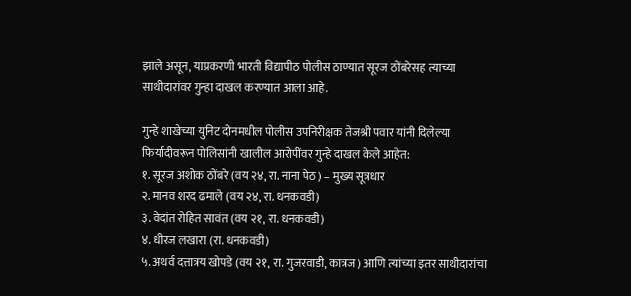झाले असून, याप्रकरणी भारती विद्यापीठ पोलीस ठाण्यात सूरज ठोंबरेसह त्याच्या साथीदारांवर गुन्हा दाखल करण्यात आला आहे.

गुन्हे शाखेच्या युनिट दोनमधील पोलीस उपनिरीक्षक तेजश्री पवार यांनी दिलेल्या फिर्यादीवरून पोलिसांनी खालील आरोपींवर गुन्हे दाखल केले आहेत:
१. सूरज अशोक ठोंबरे (वय २४, रा. नाना पेठ) – मुख्य सूत्रधार
२. मानव शरद ढमाले (वय २४, रा. धनकवडी)
३. वेदांत रोहित सावंत (वय २१, रा. धनकवडी)
४. धीरज लखारा (रा. धनकवडी)
५. अथर्व दत्तात्रय खोपडे (वय २१, रा. गुजरवाडी, कात्रज) आणि त्यांच्या इतर साथीदारांचा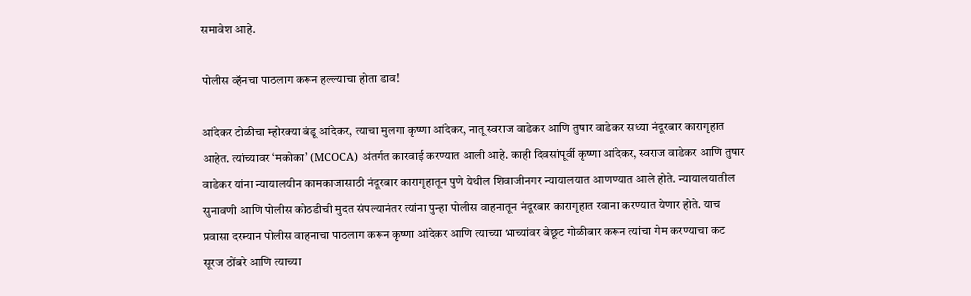समावेश आहे.

पोलीस व्हॅनचा पाठलाग करून हल्ल्याचा होता डाव!

आंदेकर टोळीचा म्होरक्या बंडू आंदेकर, त्याचा मुलगा कृष्णा आंदेकर, नातू स्वराज वाडेकर आणि तुषार वाडेकर सध्या नंदूरबार कारागृहात आहेत. त्यांच्यावर ‘मकोका’ (MCOCA) अंतर्गत कारवाई करण्यात आली आहे. काही दिवसांपूर्वी कृष्णा आंदेकर, स्वराज वाडेकर आणि तुषार वाडेकर यांना न्यायालयीन कामकाजासाठी नंदूरबार कारागृहातून पुणे येथील शिवाजीनगर न्यायालयात आणण्यात आले होते. न्यायालयातील सुनावणी आणि पोलीस कोठडीची मुदत संपल्यानंतर त्यांना पुन्हा पोलीस वाहनातून नंदूरबार कारागृहात रवाना करण्यात येणार होते. याच प्रवासा दरम्यान पोलीस वाहनाचा पाठलाग करून कृष्णा आंदेकर आणि त्याच्या भाच्यांवर बेछूट गोळीबार करून त्यांचा गेम करण्याचा कट सूरज ठोंबरे आणि त्याच्या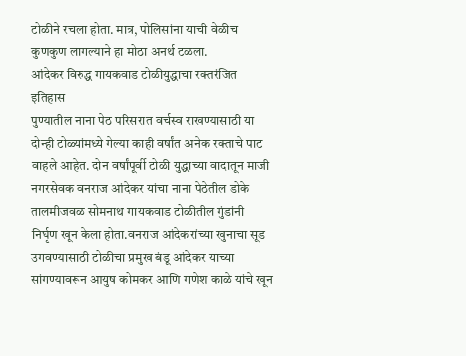टोळीने रचला होता. मात्र, पोलिसांना याची वेळीच कुणकुण लागल्याने हा मोठा अनर्थ टळला.
आंदेकर विरुद्ध गायकवाड टोळीयुद्धाचा रक्तरंजित इतिहास
पुण्यातील नाना पेठ परिसरात वर्चस्व राखण्यासाठी या दोन्ही टोळ्यांमध्ये गेल्या काही वर्षांत अनेक रक्ताचे पाट वाहले आहेत. दोन वर्षांपूर्वी टोळी युद्धाच्या वादातून माजी नगरसेवक वनराज आंदेकर यांचा नाना पेठेतील डोके तालमीजवळ सोमनाथ गायकवाड टोळीतील गुंडांनी निर्घृण खून केला होता.वनराज आंदेकरांच्या खुनाचा सूड उगवण्यासाठी टोळीचा प्रमुख बंडू आंदेकर याच्या सांगण्यावरून आयुष कोमकर आणि गणेश काळे यांचे खून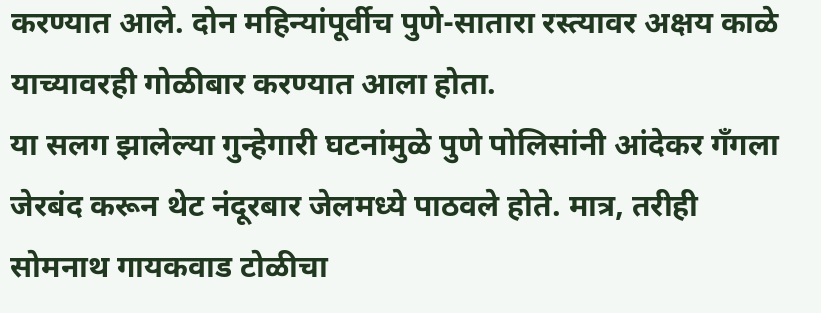करण्यात आले. दोन महिन्यांपूर्वीच पुणे-सातारा रस्त्यावर अक्षय काळे याच्यावरही गोळीबार करण्यात आला होता.
या सलग झालेल्या गुन्हेगारी घटनांमुळे पुणे पोलिसांनी आंदेकर गँगला जेरबंद करून थेट नंदूरबार जेलमध्ये पाठवले होते. मात्र, तरीही सोमनाथ गायकवाड टोळीचा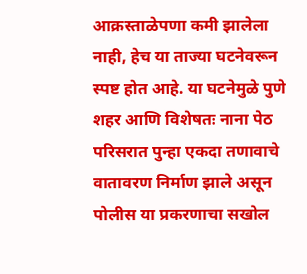आक्रस्ताळेपणा कमी झालेला नाही, हेच या ताज्या घटनेवरून स्पष्ट होत आहे. या घटनेमुळे पुणे शहर आणि विशेषतः नाना पेठ परिसरात पुन्हा एकदा तणावाचे वातावरण निर्माण झाले असून पोलीस या प्रकरणाचा सखोल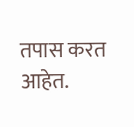तपास करत आहेत.